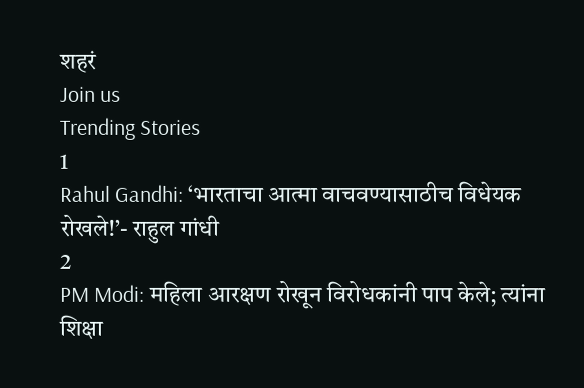शहरं
Join us
Trending Stories
1
Rahul Gandhi: ‘भारताचा आत्मा वाचवण्यासाठीच विधेयक रोखले!’- राहुल गांधी
2
PM Modi: महिला आरक्षण रोखून विरोधकांनी पाप केले; त्यांना शिक्षा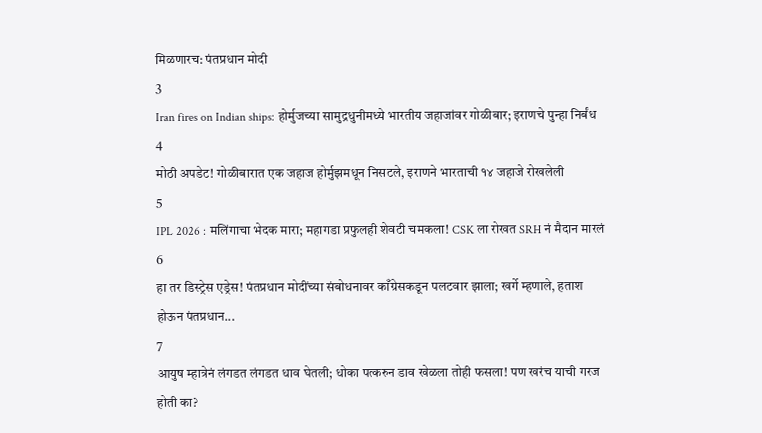मिळणारच: पंतप्रधान मोदी
3
Iran fires on Indian ships: होर्मुजच्या सामुद्रधुनीमध्ये भारतीय जहाजांवर गोळीबार; इराणचे पुन्हा निर्बंध
4
मोठी अपडेट! गोळीबारात एक जहाज होर्मुझमधून निसटले, इराणने भारताची १४ जहाजे रोखलेली
5
IPL 2026 : मलिंगाचा भेदक मारा; महागडा प्रफुलही शेवटी चमकला! CSK ला रोखत SRH नं मैदान मारलं
6
हा तर डिस्ट्रेस एड्रेस! पंतप्रधान मोदींच्या संबोधनावर काँग्रेसकडून पलटवार झाला; खर्गे म्हणाले, हताश होऊन पंतप्रधान...
7
आयुष म्हात्रेनं लंगडत लंगडत धाव घेतली; धोका पत्करुन डाव खेळला तोही फसला! पण खरंच याची गरज होती का?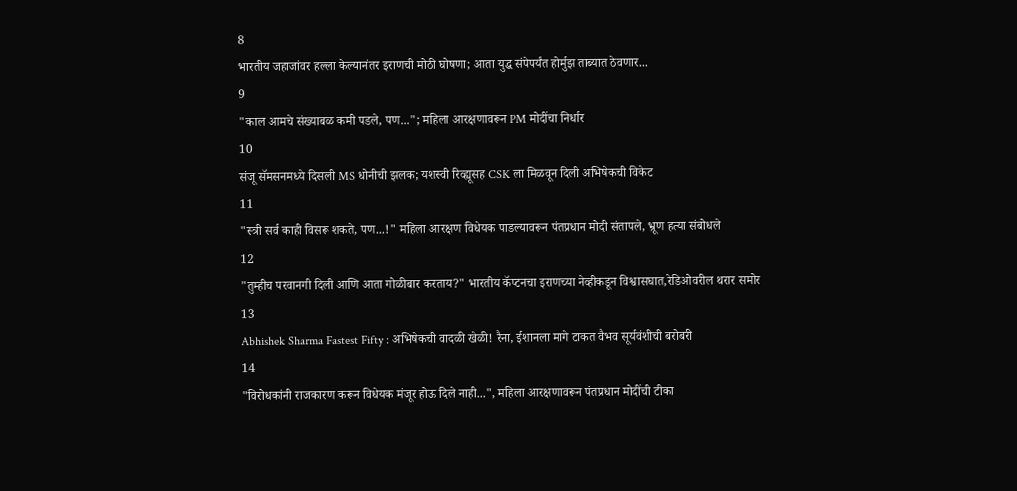8
भारतीय जहाजांवर हल्ला केल्यानंतर इराणची मोठी घोषणा; आता युद्ध संपेपर्यंत होर्मुझ ताब्यात ठेवणार...
9
"काल आमचे संख्याबळ कमी पडले, पण..."; महिला आरक्षणावरून PM मोदींचा निर्धार
10
संजू सॅमसनमध्ये दिसली MS धोनीची झलक; यशस्वी रिव्ह्यूसह CSK ला मिळवून दिली अभिषेकची विकेट
11
"स्त्री सर्व काही विसरू शकते, पण...!" महिला आरक्षण विधेयक पाडल्यावरून पंतप्रधान मोदी संतापले, भ्रूण हत्या संबोधले
12
"तुम्हीच परवानगी दिली आणि आता गोळीबार करताय?" भारतीय कॅप्टनचा इराणच्या नेव्हीकडून विश्वासघात,रेडिओवरील थरार समोर
13
Abhishek Sharma Fastest Fifty : अभिषेकची वादळी खेळी! रैना, ईशानला मागे टाकत वैभव सूर्यवंशीची बरोबरी
14
"विरोधकांनी राजकारण करून विधेयक मंजूर होऊ दिले नाही...", महिला आरक्षणावरून पंतप्रधान मोदींची टीका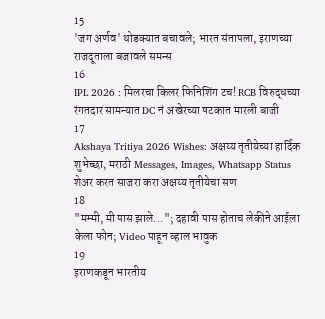15
'जग अर्णव' थोडक्यात बचावले; भारत संतापला, इराणच्या राजदूताला बजावले समन्स
16
IPL 2026 : मिलरचा किलर फिनिशिंग टच! RCB विरुद्धच्या रंगतदार सामन्यात DC नं अखेरच्या षटकात मारली बाजी
17
Akshaya Tritiya 2026 Wishes: अक्षय्य तृतीयेच्या हार्दिक शुभेच्छा, मराठी Messages, Images, Whatsapp Status शेअर करत साजरा करा अक्षय्य तृतीयेचा सण
18
"मम्मी, मी पास झाले..."; दहावी पास होताच लेकीने आईला केला फोन; Video पाहून व्हाल भावुक
19
इराणकडून भारतीय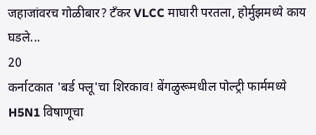जहाजांवरच गोळीबार? टँकर VLCC माघारी परतला, होर्मुझमध्ये काय घडले...
20
कर्नाटकात 'बर्ड फ्लू'चा शिरकाव! बेंगळुरूमधील पोल्ट्री फार्ममध्ये H5N1 विषाणूचा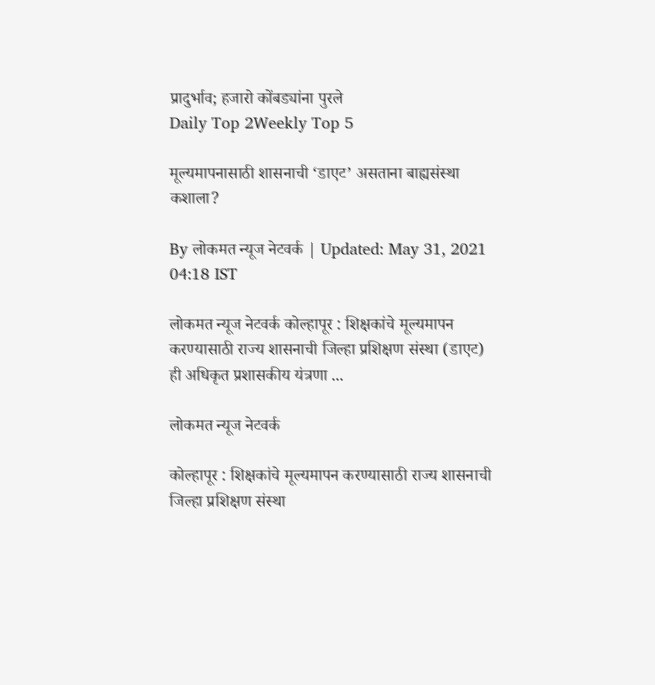प्रादुर्भाव; हजारो कोंबड्यांना पुरले
Daily Top 2Weekly Top 5

मूल्यमापनासाठी शासनाची ‘डाएट’ असताना बाह्यसंस्था कशाला?

By लोकमत न्यूज नेटवर्क | Updated: May 31, 2021 04:18 IST

लोकमत न्यूज नेटवर्क कोल्हापूर : शिक्षकांचे मूल्यमापन करण्यासाठी राज्य शासनाची जिल्हा प्रशिक्षण संस्था (डाएट) ही अधिकृत प्रशासकीय यंत्रणा ...

लोकमत न्यूज नेटवर्क

कोल्हापूर : शिक्षकांचे मूल्यमापन करण्यासाठी राज्य शासनाची जिल्हा प्रशिक्षण संस्था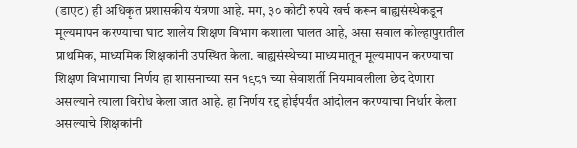(डाएट) ही अधिकृत प्रशासकीय यंत्रणा आहे. मग, ३० कोटी रुपये खर्च करून बाह्यसंस्थेकडून मूल्यमापन करण्याचा घाट शालेय शिक्षण विभाग कशाला घालत आहे, असा सवाल कोल्हापुरातील प्राथमिक, माध्यमिक शिक्षकांनी उपस्थित केला. बाह्यसंस्थेच्या माध्यमातून मूल्यमापन करण्याचा शिक्षण विभागाचा निर्णय हा शासनाच्या सन १९८१ च्या सेवाशर्ती नियमावलीला छेद देणारा असल्याने त्याला विरोध केला जात आहे. हा निर्णय रद्द होईपर्यंत आंदोलन करण्याचा निर्धार केला असल्याचे शिक्षकांनी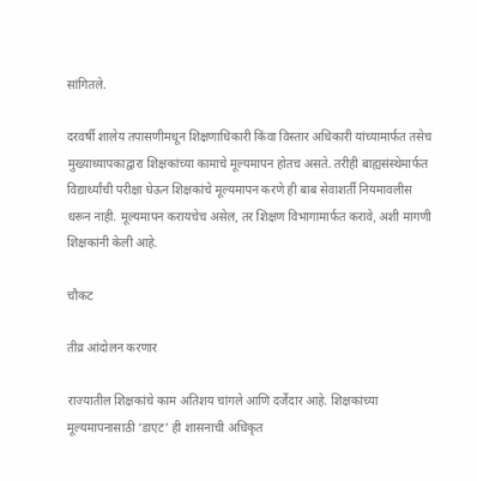सांगितले.

दरवर्षी शालेय तपासणीमधून शिक्षणाधिकारी किंवा विस्तार अधिकारी यांच्यामार्फत तसेच मुख्याध्यापकाद्वारा शिक्षकांच्या कामाचे मूल्यमापन होतच असते. तरीही बाह्यसंस्थेमार्फत विद्यार्थ्यांची परीक्षा घेऊन शिक्षकांचे मूल्यमापन करणे ही बाब सेवाशर्ती नियमावलीस धरून नाही. मूल्यमापन करायचेच असेल, तर शिक्षण विभागामार्फत करावे, अशी मागणी शिक्षकांनी केली आहे.

चौकट

तीव्र आंदोलन करणार

राज्यातील शिक्षकांचे काम अतिशय चांगले आणि दर्जेदार आहे. शिक्षकांच्या मूल्यमापनासाठी ‘डाएट’ ही शासनाची अधिकृत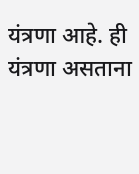यंत्रणा आहे. ही यंत्रणा असताना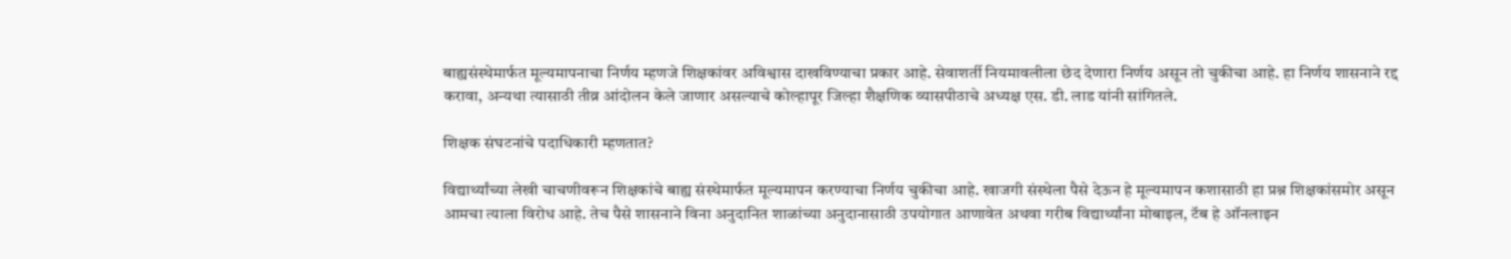बाह्यसंस्थेमार्फत मूल्यमापनाचा निर्णय म्हणजे शिक्षकांवर अविश्वास दाखविण्याचा प्रकार आहे. सेवाशर्ती नियमावलीला छेद देणारा निर्णय असून तो चुकीचा आहे. हा निर्णय शासनाने रद्द करावा, अन्यथा त्यासाठी तीव्र आंदोलन केले जाणार असल्याचे कोल्हापूर जिल्हा शैक्षणिक व्यासपीठाचे अध्यक्ष एस. डी. लाड यांनी सांगितले.

शिक्षक संघटनांचे पदाधिकारी म्हणतात?

विद्यार्थ्यांच्या लेखी चाचणीवरून शिक्षकांचे बाह्य संस्थेमार्फत मूल्यमापन करण्याचा निर्णय चुकीचा आहे. खाजगी संस्थेला पैसे देऊन हे मूल्यमापन कशासाठी हा प्रश्न शिक्षकांसमोर असून आमचा त्याला विरोध आहे. तेच पैसे शासनाने विना अनुदानित शाळांच्या अनुदानासाठी उपयोगात आणावेत अथवा गरीब विद्यार्थ्यांना मोबाइल, टॅब हे ऑनलाइन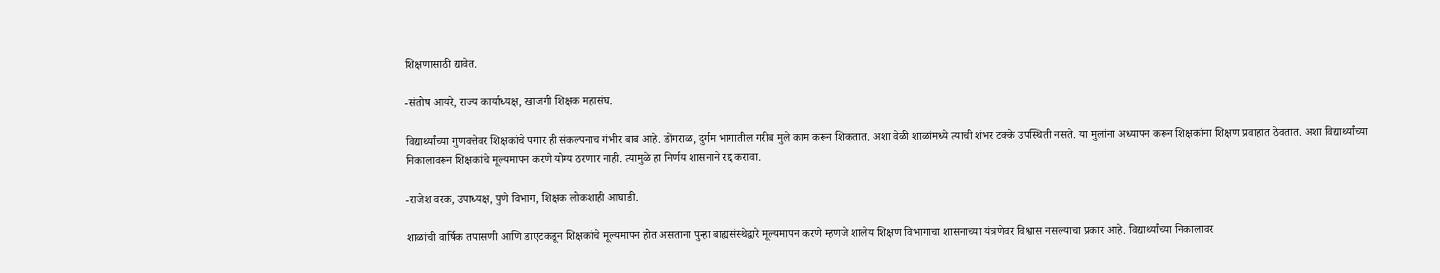शिक्षणासाठी द्यावेत.

-संतोष आयरे, राज्य कार्याध्यक्ष, खाजगी शिक्षक महासंघ.

विद्यार्थ्यांच्या गुणवत्तेवर शिक्षकांचे पगार ही संकल्पनाच गंभीर बाब आहे. डोंगराळ, दुर्गम भागातील गरीब मुले काम करून शिकतात. अशा वेळी शाळांमध्ये त्याची शंभर टक्के उपस्थिती नसते. या मुलांना अध्यापन करून शिक्षकांना शिक्षण प्रवाहात ठेवतात. अशा विद्यार्थ्यांच्या निकालावरून शिक्षकांचे मूल्यमापन करणे योग्य ठरणार नाही. त्यामुळे हा निर्णय शासनाने रद्द करावा.

-राजेश वरक, उपाध्यक्ष, पुणे विभाग, शिक्षक लोकशाही आघाडी.

शाळांची वार्षिक तपासणी आणि डाएटकडून शिक्षकांचे मूल्यमापन होत असताना पुन्हा बाह्यसंस्थेद्वारे मूल्यमापन करणे म्हणजे शालेय शिक्षण विभागाचा शासनाच्या यंत्रणेवर विश्वास नसल्याचा प्रकार आहे. विद्यार्थ्यांच्या निकालावर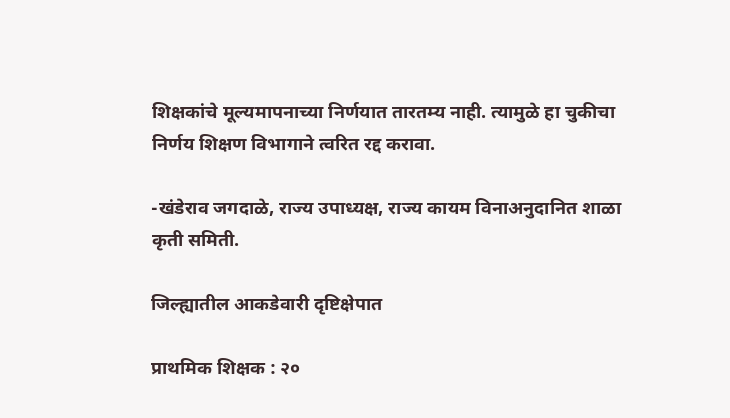शिक्षकांचे मूल्यमापनाच्या निर्णयात तारतम्य नाही. त्यामुळे हा चुकीचा निर्णय शिक्षण विभागाने त्वरित रद्द करावा.

-खंडेराव जगदाळे, राज्य उपाध्यक्ष, राज्य कायम विनाअनुदानित शाळा कृती समिती.

जिल्ह्यातील आकडेवारी दृष्टिक्षेपात

प्राथमिक शिक्षक : २०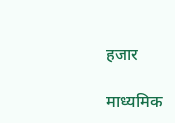हजार

माध्यमिक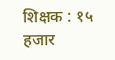शिक्षक : १५ हजार